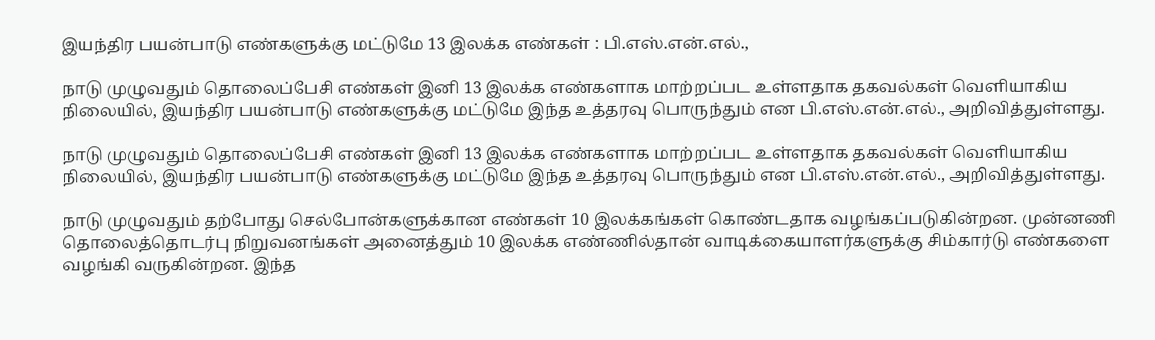இயந்திர பயன்பாடு எண்களுக்கு மட்டுமே 13 இலக்க எண்கள் : பி.எஸ்.என்.எல்.,

நாடு முழுவதும் தொலைப்பேசி எண்கள் இனி 13 இலக்க எண்களாக மாற்றப்பட உள்ளதாக தகவல்கள் வெளியாகிய நிலையில், இயந்திர பயன்பாடு எண்களுக்கு மட்டுமே இந்த உத்தரவு பொருந்தும் என பி.எஸ்.என்.எல்., அறிவித்துள்ளது.

நாடு முழுவதும் தொலைப்பேசி எண்கள் இனி 13 இலக்க எண்களாக மாற்றப்பட உள்ளதாக தகவல்கள் வெளியாகிய நிலையில், இயந்திர பயன்பாடு எண்களுக்கு மட்டுமே இந்த உத்தரவு பொருந்தும் என பி.எஸ்.என்.எல்., அறிவித்துள்ளது.

நாடு முழுவதும் தற்போது செல்போன்களுக்கான எண்கள் 10 இலக்கங்கள் கொண்டதாக வழங்கப்படுகின்றன. முன்னணி தொலைத்தொடர்பு நிறுவனங்கள் அனைத்தும் 10 இலக்க எண்ணில்தான் வாடிக்கையாளர்களுக்கு சிம்கார்டு எண்களை வழங்கி வருகின்றன. இந்த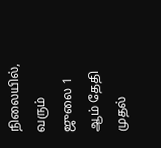நிலையில், வரும் ஜுலை 1 ஆம் தேதி முதல்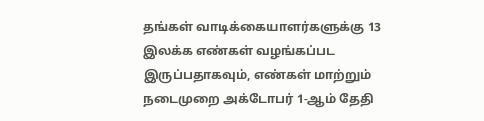தங்கள் வாடிக்கையாளர்களுக்கு 13 இலக்க எண்கள் வழங்கப்பட இருப்பதாகவும், எண்கள் மாற்றும் நடைமுறை அக்டோபர் 1-ஆம் தேதி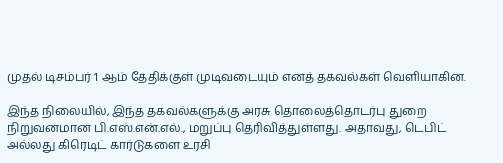முதல் டிசம்பர் 1 ஆம் தேதிக்குள் முடிவடையும் எனத் தகவல்கள் வெளியாகின.

இந்த நிலையில், இந்த தகவல்களுக்கு அரசு தொலைத்தொடர்பு துறை நிறுவனமான பி.எஸ்.என்.எல்., மறுப்பு தெரிவித்துள்ளது. அதாவது, டெபிட் அல்லது கிரெடிட் கார்டுகளை உரசி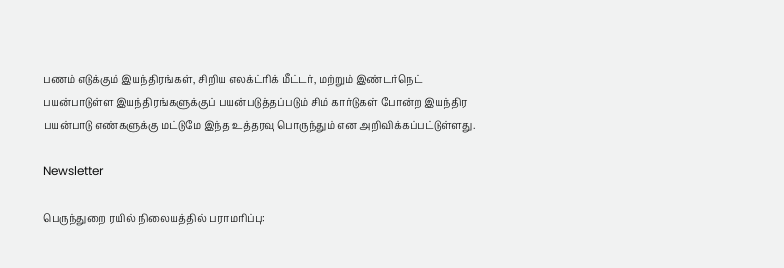பணம் எடுக்கும் இயந்திரங்கள், சிறிய எலக்ட்ரிக் மீட்டர், மற்றும் இண்டர்நெட் பயன்பாடுள்ள இயந்திரங்களுக்குப் பயன்படுத்தப்படும் சிம் கார்டுகள் போன்ற இயந்திர பயன்பாடு எண்களுக்கு மட்டுமே இந்த உத்தரவு பொருந்தும் என அறிவிக்கப்பட்டுள்ளது.

Newsletter

பெருந்துறை ரயில் நிலையத்தில் பராமரிப்பு: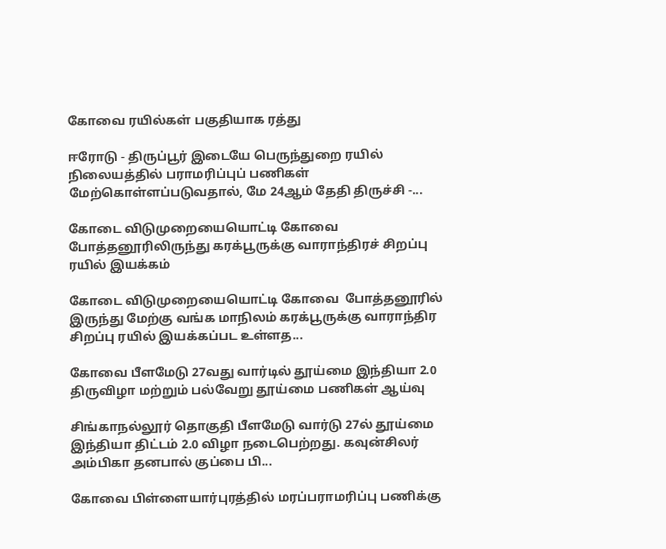கோவை ரயில்கள் பகுதியாக ரத்து

ஈரோடு - திருப்பூர் இடையே பெருந்துறை ரயில் நிலையத்தில் பராமரிப்புப் பணிகள் மேற்கொள்ளப்படுவதால், மே 24ஆம் தேதி திருச்சி -...

கோடை விடுமுறையையொட்டி கோவை  போத்தனூரிலிருந்து கரக்பூருக்கு வாராந்திரச் சிறப்பு ரயில் இயக்கம்

கோடை விடுமுறையையொட்டி கோவை  போத்தனூரில் இருந்து மேற்கு வங்க மாநிலம் கரக்பூருக்கு வாராந்திர சிறப்பு ரயில் இயக்கப்பட உள்ளத...

கோவை பீளமேடு 27வது வார்டில் தூய்மை இந்தியா 2.0 திருவிழா மற்றும் பல்வேறு தூய்மை பணிகள் ஆய்வு

சிங்காநல்லூர் தொகுதி பீளமேடு வார்டு 27ல் தூய்மை இந்தியா திட்டம் 2.0 விழா நடைபெற்றது. கவுன்சிலர் அம்பிகா தனபால் குப்பை பி...

கோவை பிள்ளையார்புரத்தில் மரப்பராமரிப்பு பணிக்கு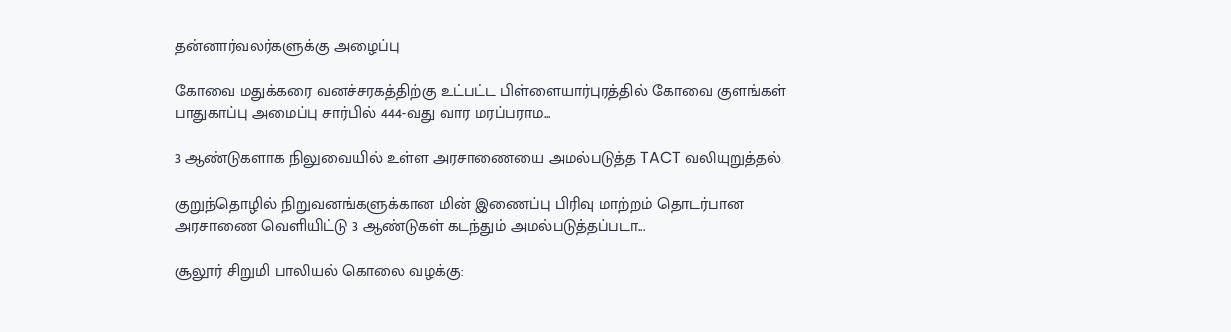தன்னார்வலர்களுக்கு அழைப்பு

கோவை மதுக்கரை வனச்சரகத்திற்கு உட்பட்ட பிள்ளையார்புரத்தில் கோவை குளங்கள் பாதுகாப்பு அமைப்பு சார்பில் 444-வது வார மரப்பராம...

3 ஆண்டுகளாக நிலுவையில் உள்ள அரசாணையை அமல்படுத்த TACT வலியுறுத்தல்

குறுந்தொழில் நிறுவனங்களுக்கான மின் இணைப்பு பிரிவு மாற்றம் தொடர்பான அரசாணை வெளியிட்டு 3 ஆண்டுகள் கடந்தும் அமல்படுத்தப்படா...

சூலூர் சிறுமி பாலியல் கொலை வழக்கு: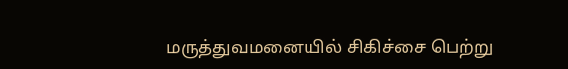மருத்துவமனையில் சிகிச்சை பெற்று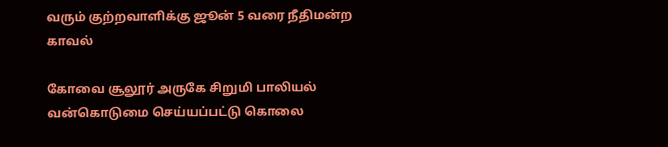வரும் குற்றவாளிக்கு ஜூன் 5 வரை நீதிமன்ற காவல்

கோவை சூலூர் அருகே சிறுமி பாலியல் வன்கொடுமை செய்யப்பட்டு கொலை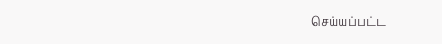செய்யப்பட்ட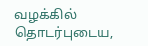வழக்கில் தொடர்புடைய,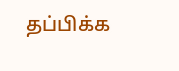தப்பிக்க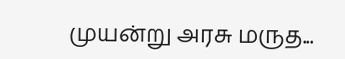முயன்று அரசு மருத...